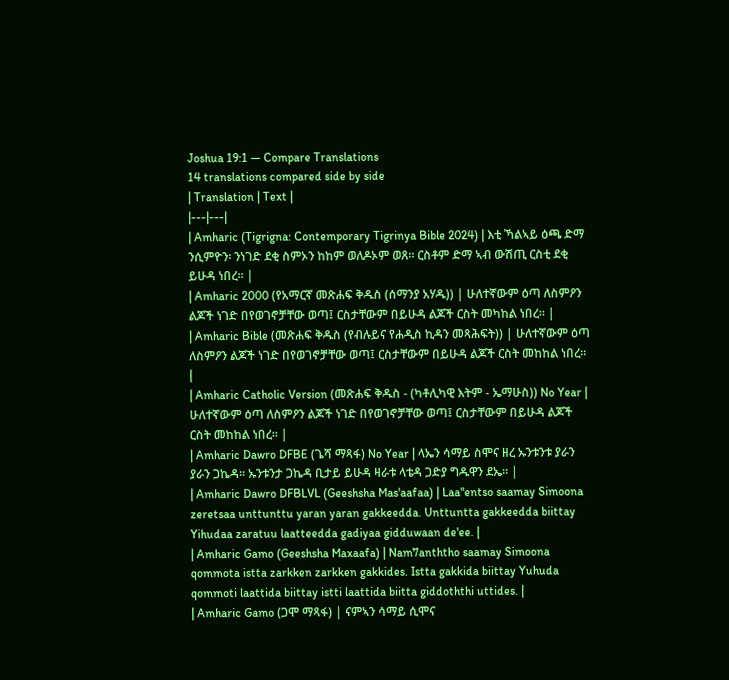Joshua 19:1 — Compare Translations
14 translations compared side by side
| Translation | Text |
|---|---|
| Amharic (Tigrigna: Contemporary Tigrinya Bible 2024) | እቲ ኻልኣይ ዕጫ ድማ ንሲምዮን፡ ንነገድ ደቂ ስምኦን ከከም ወለዶኦም ወጸ። ርስቶም ድማ ኣብ ውሽጢ ርስቲ ደቂ ይሁዳ ነበረ። |
| Amharic 2000 (የአማርኛ መጽሐፍ ቅዱስ (ሰማንያ አሃዱ)) | ሁለተኛውም ዕጣ ለስምዖን ልጆች ነገድ በየወገኖቻቸው ወጣ፤ ርስታቸውም በይሁዳ ልጆች ርስት መካከል ነበረ። |
| Amharic Bible (መጽሐፍ ቅዱስ (የብሉይና የሐዲስ ኪዳን መጻሕፍት)) | ሁለተኛውም ዕጣ ለስምዖን ልጆች ነገድ በየወገኖቻቸው ወጣ፤ ርስታቸውም በይሁዳ ልጆች ርስት መከከል ነበረ። |
| Amharic Catholic Version (መጽሐፍ ቅዱስ - (ካቶሊካዊ እትም - ኤማሁስ)) No Year | ሁለተኛውም ዕጣ ለስምዖን ልጆች ነገድ በየወገኖቻቸው ወጣ፤ ርስታቸውም በይሁዳ ልጆች ርስት መከከል ነበረ። |
| Amharic Dawro DFBE (ጌሻ ማጻፋ) No Year | ላኤን ሳማይ ስሞና ዘረ ኡንቱንቱ ያራን ያራን ጋኬዳ። ኡንቱንታ ጋኬዳ ቢታይ ይሁዳ ዛራቱ ላቴዳ ጋድያ ግዱዋን ደኤ። |
| Amharic Dawro DFBLVL (Geeshsha Mas'aafaa) | Laa"entso saamay Simoona zeretsaa unttunttu yaran yaran gakkeedda. Unttuntta gakkeedda biittay Yihudaa zaratuu laatteedda gadiyaa gidduwaan de'ee. |
| Amharic Gamo (Geeshsha Maxaafa) | Nam7anththo saamay Simoona qommota istta zarkken zarkken gakkides. Istta gakkida biittay Yuhuda qommoti laattida biittay istti laattida biitta giddoththi uttides. |
| Amharic Gamo (ጋሞ ማጻፋ) | ናምኣን ሳማይ ሲሞና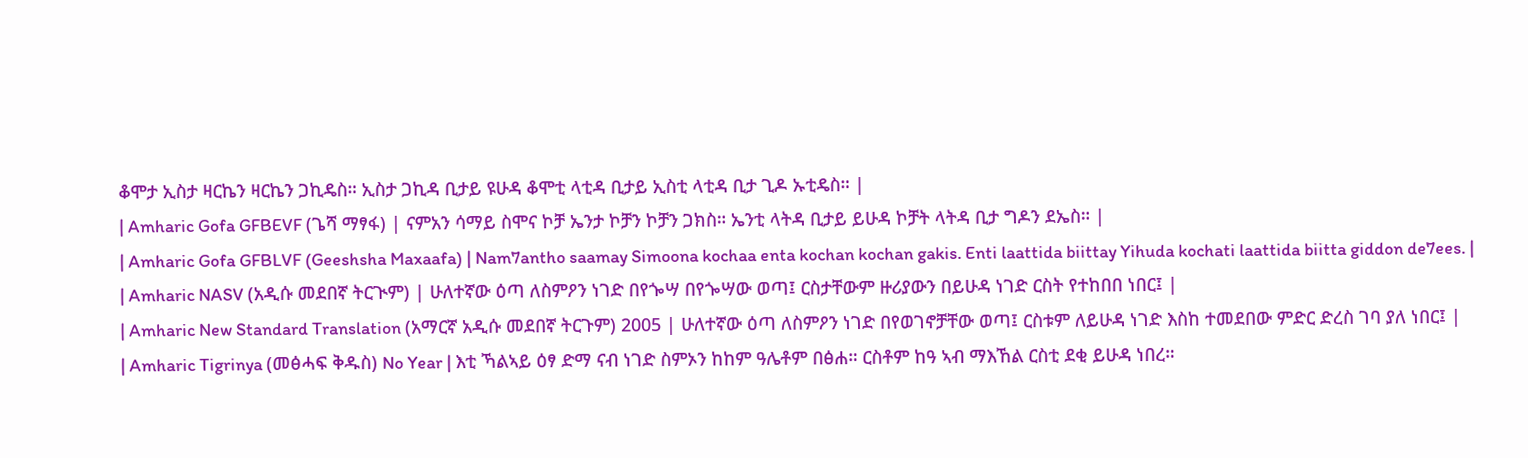ቆሞታ ኢስታ ዛርኬን ዛርኬን ጋኪዴስ። ኢስታ ጋኪዳ ቢታይ ዩሁዳ ቆሞቲ ላቲዳ ቢታይ ኢስቲ ላቲዳ ቢታ ጊዶ ኡቲዴስ። |
| Amharic Gofa GFBEVF (ጌሻ ማፃፋ) | ናምአን ሳማይ ስሞና ኮቻ ኤንታ ኮቻን ኮቻን ጋክስ። ኤንቲ ላትዳ ቢታይ ይሁዳ ኮቻት ላትዳ ቢታ ግዶን ደኤስ። |
| Amharic Gofa GFBLVF (Geeshsha Maxaafa) | Nam7antho saamay Simoona kochaa enta kochan kochan gakis. Enti laattida biittay Yihuda kochati laattida biitta giddon de7ees. |
| Amharic NASV (አዲሱ መደበኛ ትርጒም) | ሁለተኛው ዕጣ ለስምዖን ነገድ በየጐሣ በየጐሣው ወጣ፤ ርስታቸውም ዙሪያውን በይሁዳ ነገድ ርስት የተከበበ ነበር፤ |
| Amharic New Standard Translation (አማርኛ አዲሱ መደበኛ ትርጉም) 2005 | ሁለተኛው ዕጣ ለስምዖን ነገድ በየወገኖቻቸው ወጣ፤ ርስቱም ለይሁዳ ነገድ እስከ ተመደበው ምድር ድረስ ገባ ያለ ነበር፤ |
| Amharic Tigrinya (መፅሓፍ ቅዱስ) No Year | እቲ ኻልኣይ ዕፃ ድማ ናብ ነገድ ስምኦን ከከም ዓሌቶም በፅሐ። ርስቶም ከዓ ኣብ ማእኸል ርስቲ ደቂ ይሁዳ ነበረ።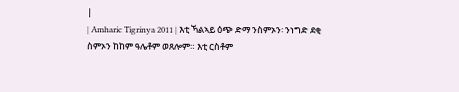|
| Amharic Tigrinya 2011 | እቲ ኻልኣይ ዕጭ ድማ ንስምኦን፡ ንነግድ ደቂ ስምኦን ከከም ዓሌቶም ወጸሎም። እቲ ርስቶም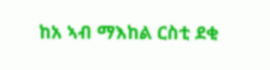ከአ ኣብ ማእከል ርስቲ ደቂ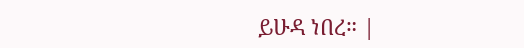ይሁዳ ነበረ። |